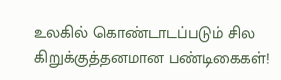உலகில் கொண்டாடப்படும் சில கிறுக்குத்தனமான பண்டிகைகள்!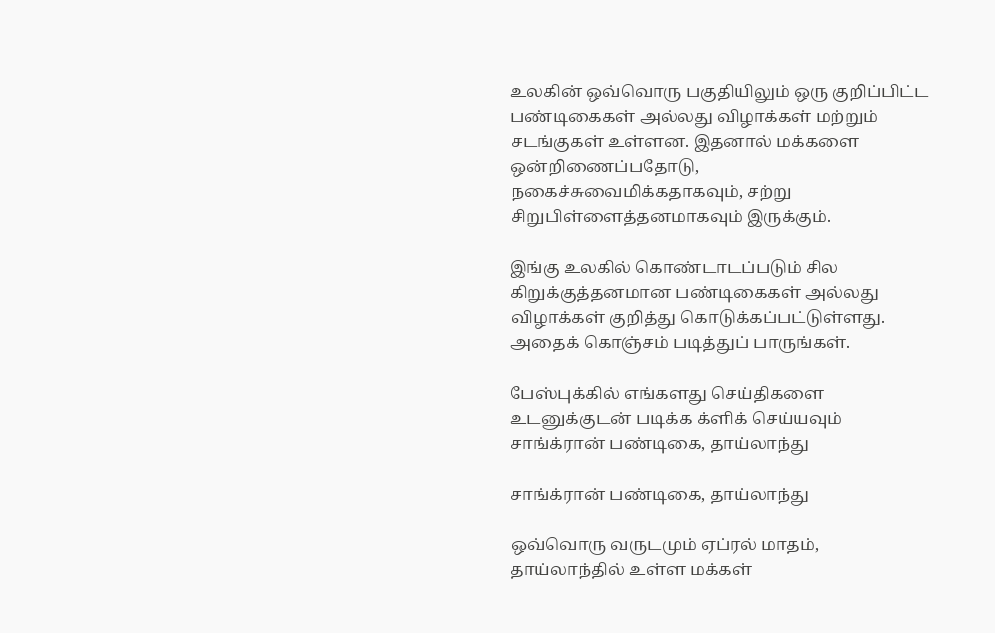உலகின் ஒவ்வொரு பகுதியிலும் ஒரு குறிப்பிட்ட பண்டிகைகள் அல்லது விழாக்கள் மற்றும் சடங்குகள் உள்ளன. இதனால் மக்களை ஒன்றிணைப்பதோடு, நகைச்சுவைமிக்கதாகவும், சற்று சிறுபிள்ளைத்தனமாகவும் இருக்கும்.

இங்கு உலகில் கொண்டாடப்படும் சில கிறுக்குத்தனமான பண்டிகைகள் அல்லது விழாக்கள் குறித்து கொடுக்கப்பட்டுள்ளது. அதைக் கொஞ்சம் படித்துப் பாருங்கள்.

பேஸ்புக்கில் எங்களது செய்திகளை உடனுக்குடன் படிக்க க்ளிக் செய்யவும்
சாங்க்ரான் பண்டிகை, தாய்லாந்து

சாங்க்ரான் பண்டிகை, தாய்லாந்து

ஒவ்வொரு வருடமும் ஏப்ரல் மாதம், தாய்லாந்தில் உள்ள மக்கள்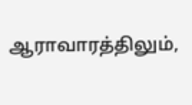ஆராவாரத்திலும்,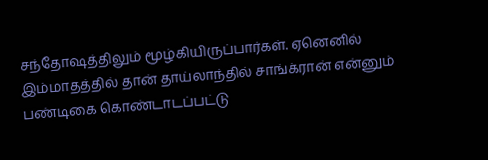சந்தோஷத்திலும் மூழ்கியிருப்பார்கள். ஏனெனில் இம்மாதத்தில் தான் தாய்லாந்தில் சாங்க்ரான் என்னும் பண்டிகை கொண்டாடப்பட்டு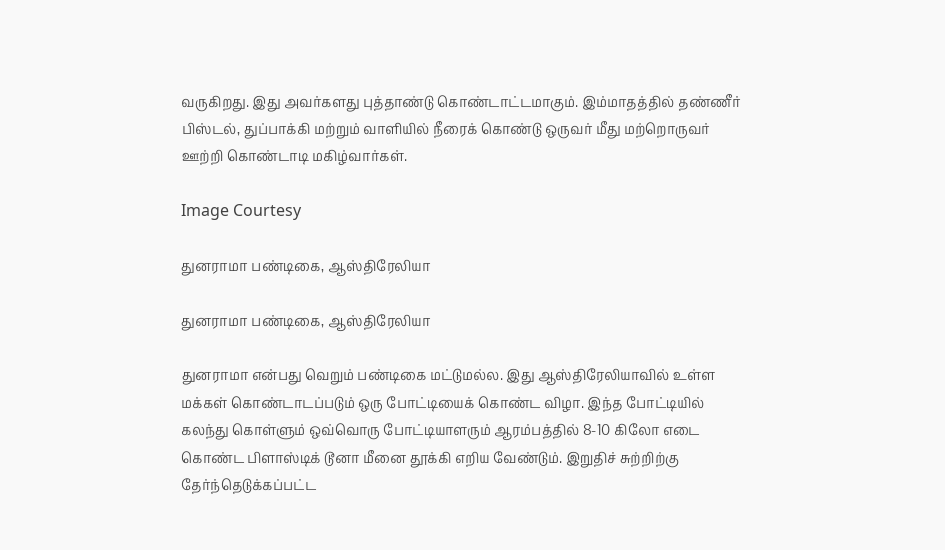வருகிறது. இது அவர்களது புத்தாண்டு கொண்டாட்டமாகும். இம்மாதத்தில் தண்ணீர் பிஸ்டல், துப்பாக்கி மற்றும் வாளியில் நீரைக் கொண்டு ஒருவர் மீது மற்றொருவர் ஊற்றி கொண்டாடி மகிழ்வார்கள்.

Image Courtesy

துனராமா பண்டிகை, ஆஸ்திரேலியா

துனராமா பண்டிகை, ஆஸ்திரேலியா

துனராமா என்பது வெறும் பண்டிகை மட்டுமல்ல. இது ஆஸ்திரேலியாவில் உள்ள மக்கள் கொண்டாடப்படும் ஒரு போட்டியைக் கொண்ட விழா. இந்த போட்டியில் கலந்து கொள்ளும் ஒவ்வொரு போட்டியாளரும் ஆரம்பத்தில் 8-10 கிலோ எடை கொண்ட பிளாஸ்டிக் டூனா மீனை தூக்கி எறிய வேண்டும். இறுதிச் சுற்றிற்கு தேர்ந்தெடுக்கப்பட்ட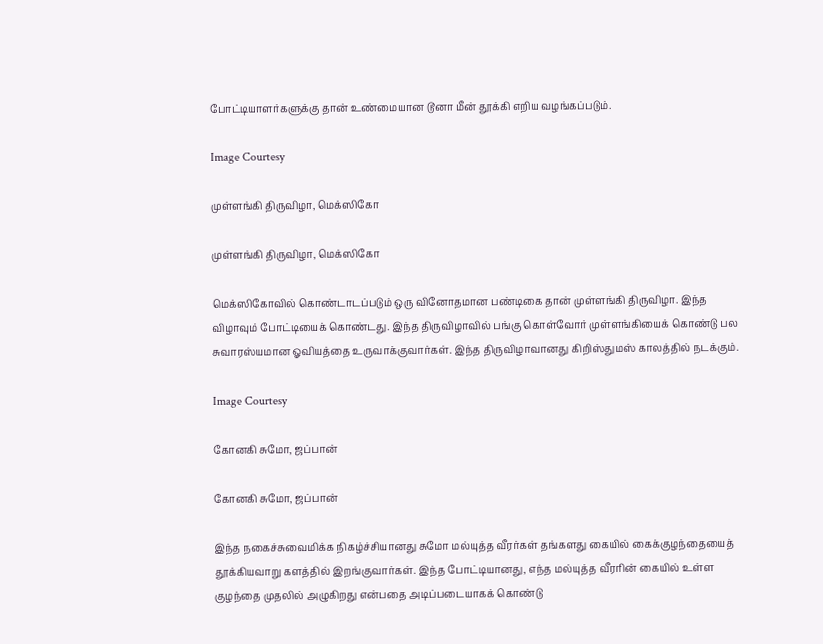போட்டியாளர்களுக்கு தான் உண்மையான டூனா மீன் தூக்கி எறிய வழங்கப்படும்.

Image Courtesy

முள்ளங்கி திருவிழா, மெக்ஸிகோ

முள்ளங்கி திருவிழா, மெக்ஸிகோ

மெக்ஸிகோவில் கொண்டாடப்படும் ஒரு வினோதமான பண்டிகை தான் முள்ளங்கி திருவிழா. இந்த விழாவும் போட்டியைக் கொண்டது. இந்த திருவிழாவில் பங்கு கொள்வோர் முள்ளங்கியைக் கொண்டு பல சுவாரஸ்யமான ஓவியத்தை உருவாக்குவார்கள். இந்த திருவிழாவானது கிறிஸ்துமஸ் காலத்தில் நடக்கும்.

Image Courtesy

கோனகி சுமோ, ஜப்பான்

கோனகி சுமோ, ஜப்பான்

இந்த நகைச்சுவைமிக்க நிகழ்ச்சியானது சுமோ மல்யுத்த வீரர்கள் தங்களது கையில் கைக்குழந்தையைத் தூக்கியவாறு களத்தில் இறங்குவார்கள். இந்த போட்டியானது, எந்த மல்யுத்த வீரரின் கையில் உள்ள குழந்தை முதலில் அழுகிறது என்பதை அடிப்படையாகக் கொண்டு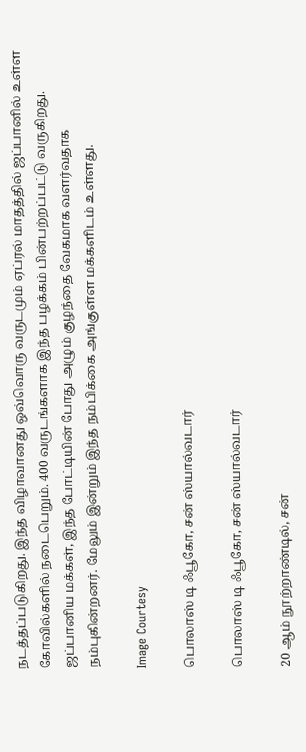நடத்தப்படுகிறது. இந்த விழாவானது ஒவ்வொரு வருடமும் ஏப்ரல் மாதத்தில் ஜப்பானில் உள்ள கோவில்களில் நடைபெறும். 400 வருடங்களாக இந்த பழக்கம் பின்பற்றப்பட்டு வருகிறது. ஜப்பானிய மக்கள், இந்த போட்டியின் போது அழும் குழந்தை வேகமாக வளர்வதாக நம்புகின்றனர். மேலும் இன்றும் இந்த நம்பிக்கை அங்குள்ள மக்களிடம் உள்ளது.

Image Courtesy

பொலாஸ் டி ஃபூகோ, சன் ஸ்யால்வடார்

பொலாஸ் டி ஃபூகோ, சன் ஸ்யால்வடார்

20 ஆம் நூற்றாண்டில், சன்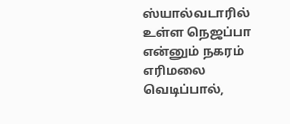ஸ்யால்வடாரில் உள்ள நெஜப்பா என்னும் நகரம் எரிமலை வெடிப்பால்,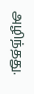அழிந்தது.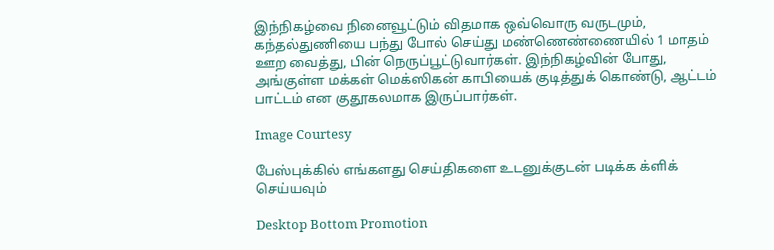இந்நிகழ்வை நினைவூட்டும் விதமாக ஒவ்வொரு வருடமும், கந்தல்துணியை பந்து போல் செய்து மண்ணெண்ணையில் 1 மாதம் ஊற வைத்து, பின் நெருப்பூட்டுவார்கள். இந்நிகழ்வின் போது, அங்குள்ள மக்கள் மெக்ஸிகன் காபியைக் குடித்துக் கொண்டு, ஆட்டம் பாட்டம் என குதூகலமாக இருப்பார்கள்.

Image Courtesy

பேஸ்புக்கில் எங்களது செய்திகளை உடனுக்குடன் படிக்க க்ளிக் செய்யவும்

Desktop Bottom Promotion